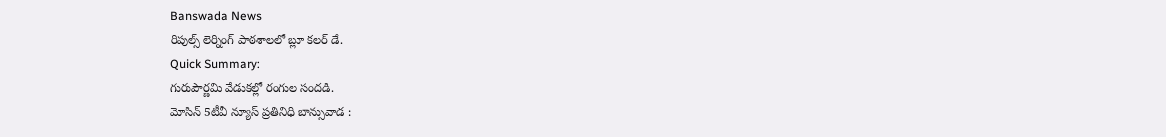Banswada News
రిపుల్స్ లెర్నింగ్ పాఠశాలలో బ్లూ కలర్ డే.
Quick Summary:
గురుపౌర్ణమి వేడుకల్లో రంగుల సందడి.
మోసిన్ 5టీవీ న్యూస్ ప్రతినిధి బాన్సువాడ :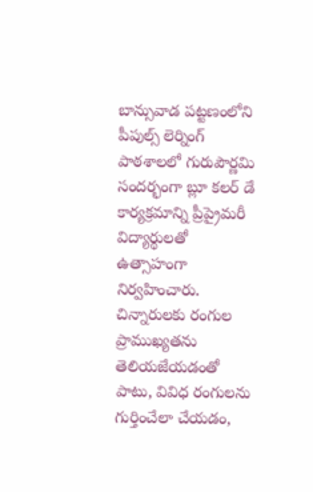బాన్సువాడ పట్టణంలోని పీపుల్స్ లెర్నింగ్ పాఠశాలలో గురుపౌర్ణమి సందర్భంగా బ్లూ కలర్ డే కార్యక్రమాన్ని ప్రీప్రైమరీ విద్యార్థులతో ఉత్సాహంగా నిర్వహించారు. చిన్నారులకు రంగుల ప్రాముఖ్యతను తెలియజేయడంతో పాటు, వివిధ రంగులను గుర్తించేలా చేయడం,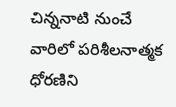చిన్ననాటి నుంచే వారిలో పరిశీలనాత్మక ధోరణిని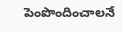పెంపొందించాలనే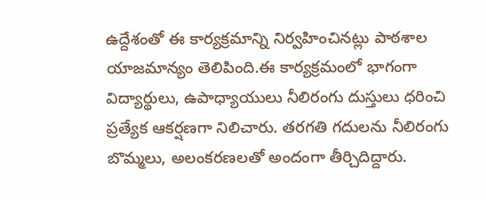ఉద్దేశంతో ఈ కార్యక్రమాన్ని నిర్వహించినట్లు పాఠశాల యాజమాన్యం తెలిపింది.ఈ కార్యక్రమంలో భాగంగా విద్యార్థులు, ఉపాధ్యాయులు నీలిరంగు దుస్తులు ధరించి ప్రత్యేక ఆకర్షణగా నిలిచారు. తరగతి గదులను నీలిరంగు బొమ్మలు, అలంకరణలతో అందంగా తీర్చిదిద్దారు.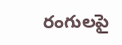రంగులపై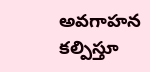అవగాహన కల్పిస్తూ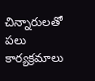చిన్నారులతో పలు కార్యక్రమాలు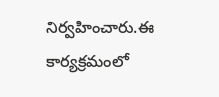నిర్వహించారు.ఈ కార్యక్రమంలో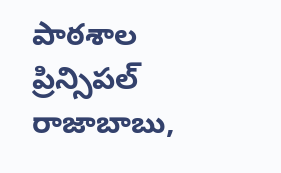పాఠశాల ప్రిన్సిపల్ రాజాబాబు,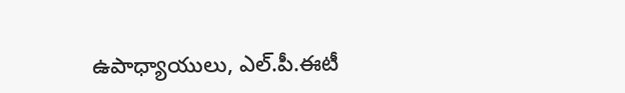ఉపాధ్యాయులు, ఎల్.పీ.ఈటీ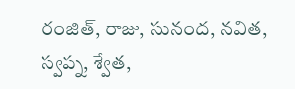రంజిత్, రాజు, సునంద, నవిత, స్వప్న, శ్వేత,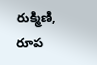రుక్మిణి, రూప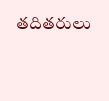తదితరులు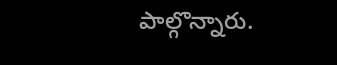పాల్గొన్నారు.